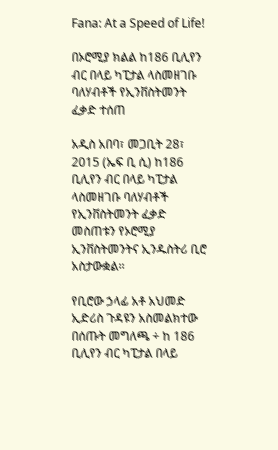Fana: At a Speed of Life!

በኦሮሚያ ክልል ከ186 ቢሊየን ብር በላይ ካፒታል ላስመዘገቡ ባለሃብቶች የኢንቨስትመንት ፈቃድ ተሰጠ

አዲስ አበባ፣ መጋቢት 28፣ 2015 (ኤፍ ቢ ሲ) ከ186 ቢሊየን ብር በላይ ካፒታል ላስመዘገቡ ባለሃብቶች የኢንቨስትመንት ፈቃድ መስጠቱን የኦሮሚያ ኢንቨስትመንትና ኢንዱስትሪ ቢሮ አስታውቋል፡፡

የቢሮው ኃላፊ አቶ አህመድ ኢድሪስ ጉዳዩን አስመልክተው በሰጡት መግለጫ ÷ ከ 186 ቢሊየን ብር ካፒታል በላይ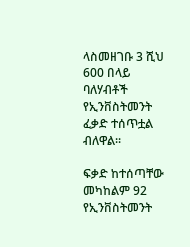ላስመዘገቡ 3 ሺህ 600 በላይ ባለሃብቶች የኢንቨስትመንት ፈቃድ ተሰጥቷል ብለዋል፡፡

ፍቃድ ከተሰጣቸው መካከልም 92 የኢንቨስትመንት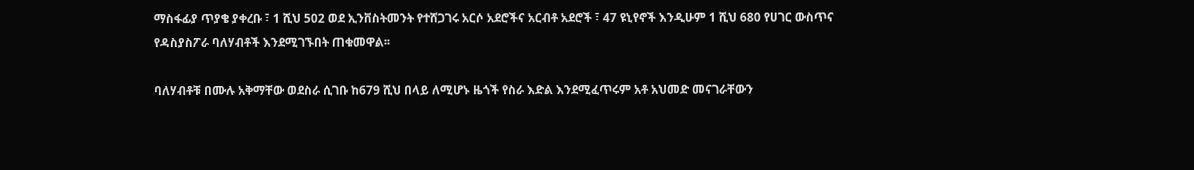ማስፋፊያ ጥያቄ ያቀረቡ ፣ 1 ሺህ 502 ወደ ኢንቨስትመንት የተሸጋገሩ አርሶ አደሮችና አርብቶ አደሮች ፣ 47 ዩኒየኖች እንዲሁም 1 ሺህ 680 የሀገር ውስጥና የዳስያስፖራ ባለሃብቶች እንደሚገኙበት ጠቁመዋል፡፡

ባለሃብቶቹ በሙሉ አቅማቸው ወደስራ ሲገቡ ከ679 ሺህ በላይ ለሚሆኑ ዜጎች የስራ እድል እንደሚፈጥሩም አቶ አህመድ መናገራቸውን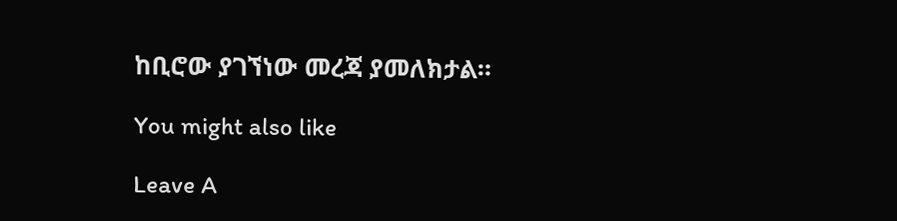ከቢሮው ያገኘነው መረጃ ያመለክታል።

You might also like

Leave A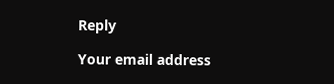Reply

Your email address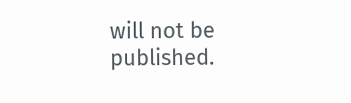will not be published.